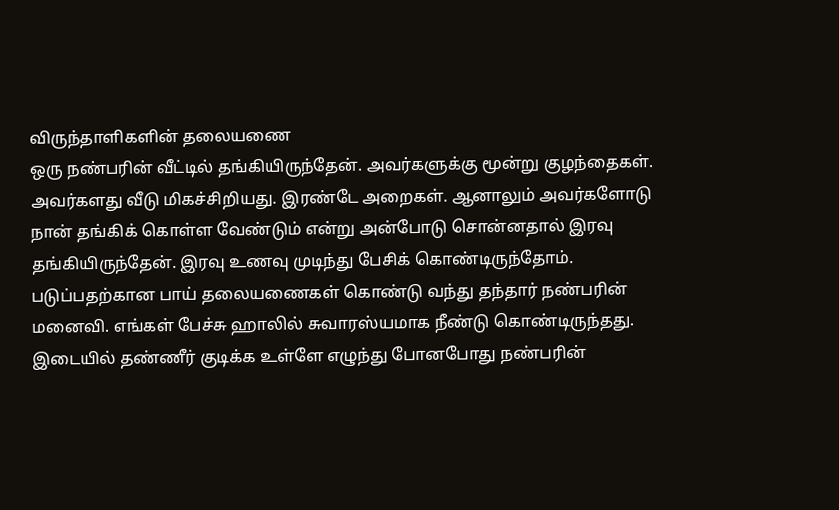விருந்தாளிகளின் தலையணை
ஒரு நண்பரின் வீட்டில் தங்கியிருந்தேன். அவர்களுக்கு மூன்று குழந்தைகள். அவர்களது வீடு மிகச்சிறியது. இரண்டே அறைகள். ஆனாலும் அவர்களோடு நான் தங்கிக் கொள்ள வேண்டும் என்று அன்போடு சொன்னதால் இரவு தங்கியிருந்தேன். இரவு உணவு முடிந்து பேசிக் கொண்டிருந்தோம். படுப்பதற்கான பாய் தலையணைகள் கொண்டு வந்து தந்தார் நண்பரின் மனைவி. எங்கள் பேச்சு ஹாலில் சுவாரஸ்யமாக நீண்டு கொண்டிருந்தது. இடையில் தண்ணீர் குடிக்க உள்ளே எழுந்து போனபோது நண்பரின்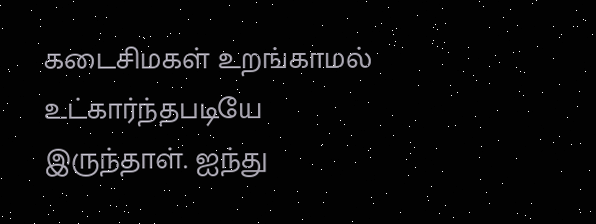கடைசிமகள் உறங்காமல் உட்கார்ந்தபடியே இருந்தாள். ஐந்து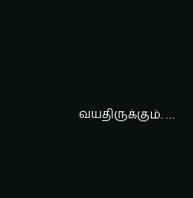வயதிருக்கும். …